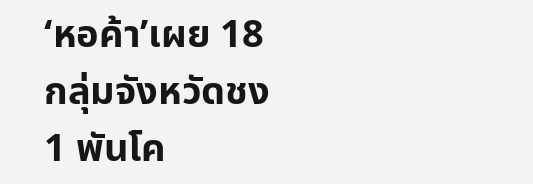‘หอค้า’เผย 18 กลุ่มจังหวัดชง 1 พันโค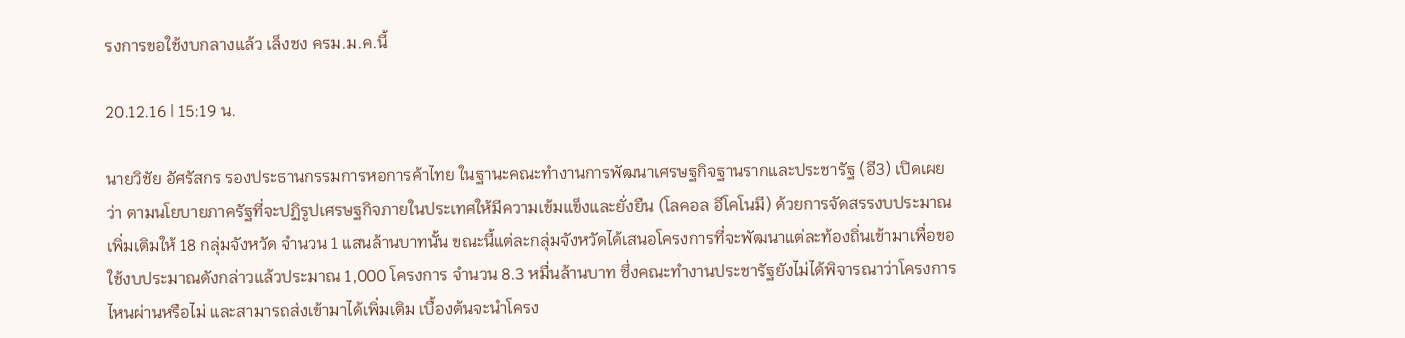รงการขอใช้งบกลางแล้ว เล็งชง ครม.ม.ค.นี้

20.12.16 | 15:19 น.

นายวิชัย อัศรัสกร รองประธานกรรมการหอการค้าไทย ในฐานะคณะทำงานการพัฒนาเศรษฐกิจฐานรากและประชารัฐ (อี3) เปิดเผยว่า ตามนโยบายภาครัฐที่จะปฏิรูปเศรษฐกิจภายในประเทศให้มีความเข้มแข็งและยั่งยืน (โลคอล อีโคโนมี) ด้วยการจัดสรรงบประมาณเพิ่มเติมให้ 18 กลุ่มจังหวัด จำนวน 1 แสนล้านบาทนั้น ขณะนี้แต่ละกลุ่มจังหวัดได้เสนอโครงการที่จะพัฒนาแต่ละท้องถิ่นเข้ามาเพื่อขอใช้งบประมาณดังกล่าวแล้วประมาณ 1,000 โครงการ จำนวน 8.3 หมื่นล้านบาท ซึ่งคณะทำงานประชารัฐยังไม่ได้พิจารณาว่าโครงการไหนผ่านหรือไม่ และสามารถส่งเข้ามาได้เพิ่มเติม เบื้องต้นจะนำโครง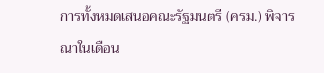การทั้งหมดเสนอคณะรัฐมนตรี (ครม.) พิจารณาในเดือน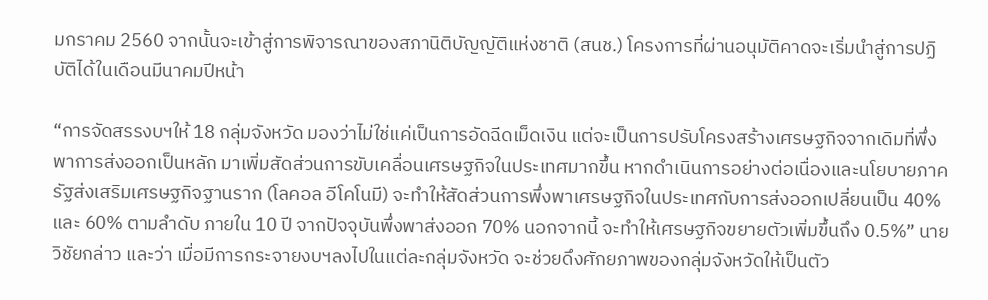มกราคม 2560 จากนั้นจะเข้าสู่การพิจารณาของสภานิติบัญญัติแห่งชาติ (สนช.) โครงการที่ผ่านอนุมัติคาดจะเริ่มนำสู่การปฏิบัติได้ในเดือนมีนาคมปีหน้า

“การจัดสรรงบฯให้ 18 กลุ่มจังหวัด มองว่าไม่ใช่แค่เป็นการอัดฉีดเม็ดเงิน แต่จะเป็นการปรับโครงสร้างเศรษฐกิจจากเดิมที่พึ่งพาการส่งออกเป็นหลัก มาเพิ่มสัดส่วนการขับเคลื่อนเศรษฐกิจในประเทศมากขึ้น หากดำเนินการอย่างต่อเนื่องและนโยบายภาครัฐส่งเสริมเศรษฐกิจฐานราก (โลคอล อีโคโนมี) จะทำให้สัดส่วนการพึ่งพาเศรษฐกิจในประเทศกับการส่งออกเปลี่ยนเป็น 40% และ 60% ตามลำดับ ภายใน 10 ปี จากปัจจุบันพึ่งพาส่งออก 70% นอกจากนี้ จะทำให้เศรษฐกิจขยายตัวเพิ่มขึ้นถึง 0.5%” นายวิชัยกล่าว และว่า เมื่อมีการกระจายงบฯลงไปในแต่ละกลุ่มจังหวัด จะช่วยดึงศักยภาพของกลุ่มจังหวัดให้เป็นตัว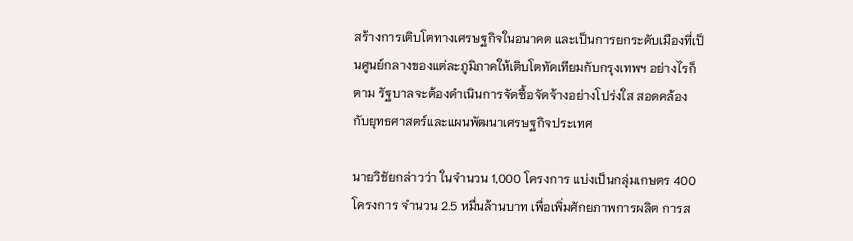สร้างการเติบโตทางเศรษฐกิจในอนาคต และเป็นการยกระดับเมืองที่เป็นศูนย์กลางของแต่ละภูมิภาคให้เติบโตทัดเทียมกับกรุงเทพฯ อย่างไรก็ตาม รัฐบาลจะต้องดำเนินการจัดซื้อจัดจ้างอย่างโปร่งใส สอดคล้องกับยุทธศาสตร์และแผนพัฒนาเศรษฐกิจประเทศ

นายวิชัยกล่าวว่า ในจำนวน 1,000 โครงการ แบ่งเป็นกลุ่มเกษตร 400 โครงการ จำนวน 2.5 หมื่นล้านบาท เพื่อเพิ่มศักยภาพการผลิต การส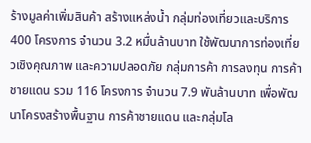ร้างมูลค่าเพิ่มสินค้า สร้างแหล่งน้ำ กลุ่มท่องเที่ยวและบริการ 400 โครงการ จำนวน 3.2 หมื่นล้านบาท ใช้พัฒนาการท่องเที่ยวเชิงคุณภาพ และความปลอดภัย กลุ่มการค้า การลงทุน การค้าชายแดน รวม 116 โครงการ จำนวน 7.9 พันล้านบาท เพื่อพัฒนาโครงสร้างพื้นฐาน การค้าชายแดน และกลุ่มโล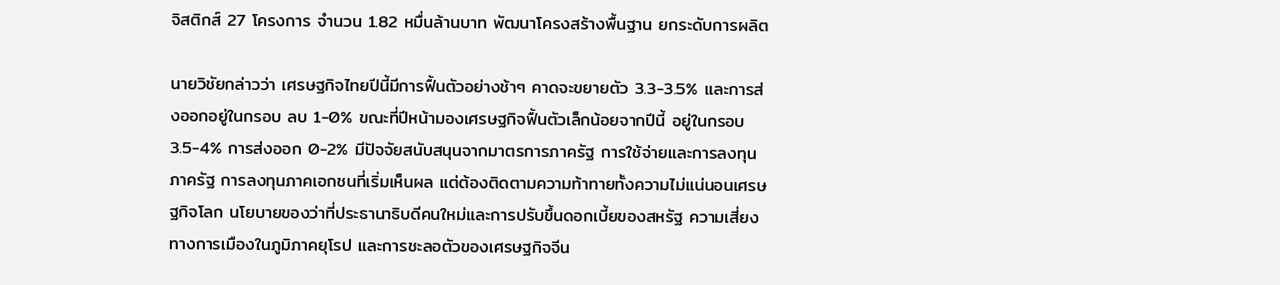จิสติกส์ 27 โครงการ จำนวน 1.82 หมื่นล้านบาท พัฒนาโครงสร้างพื้นฐาน ยกระดับการผลิต

นายวิชัยกล่าวว่า เศรษฐกิจไทยปีนี้มีการฟื้นตัวอย่างช้าๆ คาดจะขยายตัว 3.3-3.5% และการส่งออกอยู่ในกรอบ ลบ 1-0% ขณะที่ปีหน้ามองเศรษฐกิจฟื้นตัวเล็กน้อยจากปีนี้ อยู่ในกรอบ 3.5-4% การส่งออก 0-2% มีปัจจัยสนับสนุนจากมาตรการภาครัฐ การใช้จ่ายและการลงทุนภาครัฐ การลงทุนภาคเอกชนที่เริ่มเห็นผล แต่ต้องติดตามความท้าทายทั้งความไม่แน่นอนเศรษฐกิจโลก นโยบายของว่าที่ประธานาธิบดีคนใหม่และการปรับขึ้นดอกเบี้ยของสหรัฐ ความเสี่ยงทางการเมืองในภูมิภาคยุโรป และการชะลอตัวของเศรษฐกิจจีน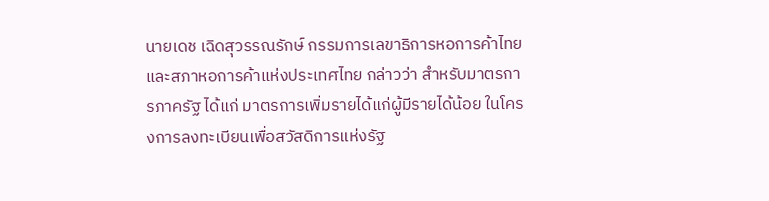นายเดช เฉิดสุวรรณรักษ์ กรรมการเลขาธิการหอการค้าไทยและสภาหอการค้าแห่งประเทศไทย กล่าวว่า สำหรับมาตรการภาครัฐ ได้แก่ มาตรการเพิ่มรายได้แก่ผู้มีรายได้น้อย ในโครงการลงทะเบียนเพื่อสวัสดิการแห่งรัฐ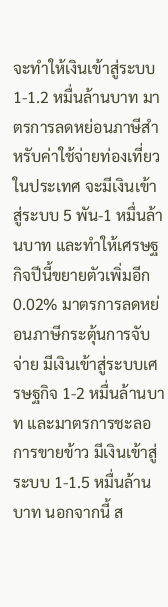จะทำให้เงินเข้าสู่ระบบ 1-1.2 หมื่นล้านบาท มาตรการลดหย่อนภาษีสำหรับค่าใช้จ่ายท่องเที่ยวในประเทศ จะมีเงินเข้าสู่ระบบ 5 พัน-1 หมื่นล้านบาท และทำให้เศรษฐกิจปีนี้ขยายตัวเพิ่มอีก 0.02% มาตรการลดหย่อนภาษีกระตุ้นการจับจ่าย มีเงินเข้าสู่ระบบเศรษฐกิจ 1-2 หมื่นล้านบาท และมาตรการชะลอการขายข้าว มีเงินเข้าสู่ระบบ 1-1.5 หมื่นล้านบาท นอกจากนี้ ส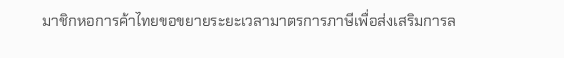มาชิกหอการค้าไทยขอขยายระยะเวลามาตรการภาษีเพื่อส่งเสริมการล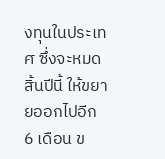งทุนในประเทศ ซึ่งจะหมดสิ้นปีนี้ ให้ขยายออกไปอีก 6 เดือน ข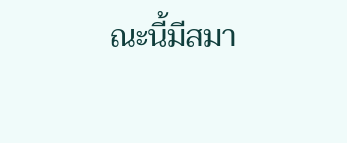ณะนี้มีสมา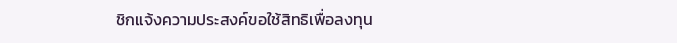ชิกแจ้งความประสงค์ขอใช้สิทธิเพื่อลงทุน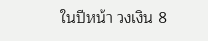ในปีหน้า วงเงิน 8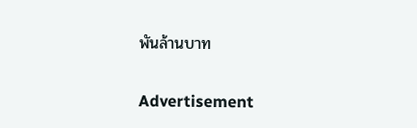พันล้านบาท

Advertisement